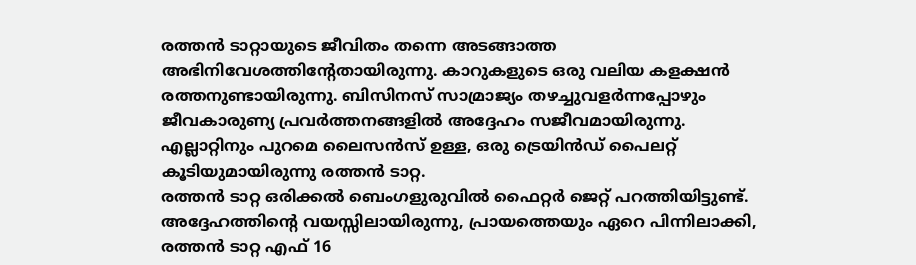രത്തൻ ടാറ്റായുടെ ജീവിതം തന്നെ അടങ്ങാത്ത അഭിനിവേശത്തിന്റേതായിരുന്നു. കാറുകളുടെ ഒരു വലിയ കളക്ഷൻ രത്തനുണ്ടായിരുന്നു. ബിസിനസ് സാമ്രാജ്യം തഴച്ചുവളർന്നപ്പോഴും ജീവകാരുണ്യ പ്രവർത്തനങ്ങളിൽ അദ്ദേഹം സജീവമായിരുന്നു. എല്ലാറ്റിനും പുറമെ ലൈസൻസ് ഉള്ള, ഒരു ട്രെയിൻഡ് പൈലറ്റ് കൂടിയുമായിരുന്നു രത്തൻ ടാറ്റ.
രത്തൻ ടാറ്റ ഒരിക്കൽ ബെംഗളുരുവിൽ ഫൈറ്റർ ജെറ്റ് പറത്തിയിട്ടുണ്ട്. അദ്ദേഹത്തിന്റെ വയസ്സിലായിരുന്നു, പ്രായത്തെയും ഏറെ പിന്നിലാക്കി, രത്തൻ ടാറ്റ എഫ് 16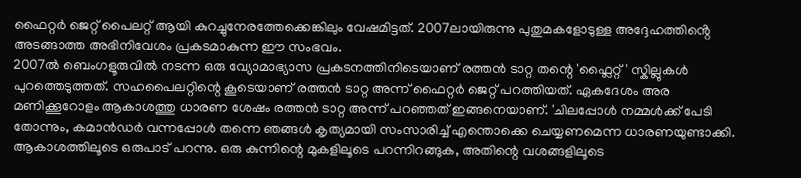ഫൈറ്റർ ജെറ്റ് പൈലറ്റ് ആയി കുറച്ചുനേരത്തേക്കെങ്കിലും വേഷമിട്ടത്. 2007ലായിരുന്നു പുതുമകളോടുള്ള അദ്ദേഹത്തിൻ്റെ അടങ്ങാത്ത അഭിനിവേശം പ്രകടമാകുന്ന ഈ സംഭവം.
2007ൽ ബെംഗളൂരുവിൽ നടന്ന ഒരു വ്യോമാഭ്യാസ പ്രകടനത്തിനിടെയാണ് രത്തൻ ടാറ്റ തന്റെ 'ഫ്ലൈറ്റ്' സ്കില്ലുകൾ പുറത്തെടുത്തത്. സഹപൈലറ്റിന്റെ കൂടെയാണ് രത്തൻ ടാറ്റ അന്ന് ഫൈറ്റർ ജെറ്റ് പറത്തിയത്. ഏകദേശം അര മണിക്കൂറോളം ആകാശത്തു ധാരണ ശേഷം രത്തൻ ടാറ്റ അന്ന് പറഞ്ഞത് ഇങ്ങനെയാണ്. 'ചിലപ്പോൾ നമ്മൾക്ക് പേടി തോന്നും, കമാൻഡർ വന്നപ്പോൾ തന്നെ ഞങ്ങൾ കൃത്യമായി സംസാരിച്ച് എന്തൊക്കെ ചെയ്യണമെന്ന ധാരണയുണ്ടാക്കി. ആകാശത്തിലൂടെ ഒരുപാട് പറന്നു. ഒരു കുന്നിന്റെ മുകളിലൂടെ പറന്നിറങ്ങുക, അതിന്റെ വശങ്ങളിലൂടെ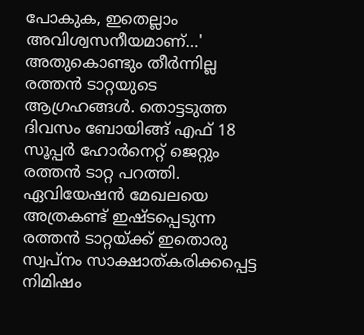പോകുക, ഇതെല്ലാം അവിശ്വസനീയമാണ്…'
അതുകൊണ്ടും തീർന്നില്ല രത്തൻ ടാറ്റയുടെ ആഗ്രഹങ്ങൾ. തൊട്ടടുത്ത ദിവസം ബോയിങ്ങ് എഫ് 18 സൂപ്പർ ഹോർനെറ്റ് ജെറ്റും രത്തൻ ടാറ്റ പറത്തി. ഏവിയേഷൻ മേഖലയെ അത്രകണ്ട് ഇഷ്ടപ്പെടുന്ന രത്തൻ ടാറ്റയ്ക്ക് ഇതൊരു സ്വപ്നം സാക്ഷാത്കരിക്കപ്പെട്ട നിമിഷം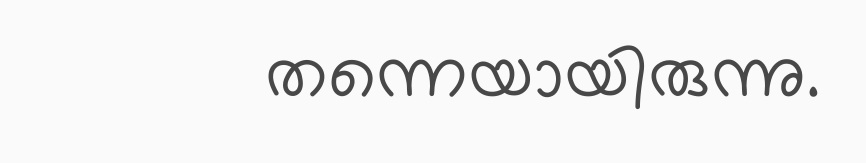തന്നെയായിരുന്നു.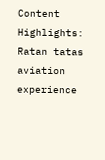Content Highlights: Ratan tatas aviation experience